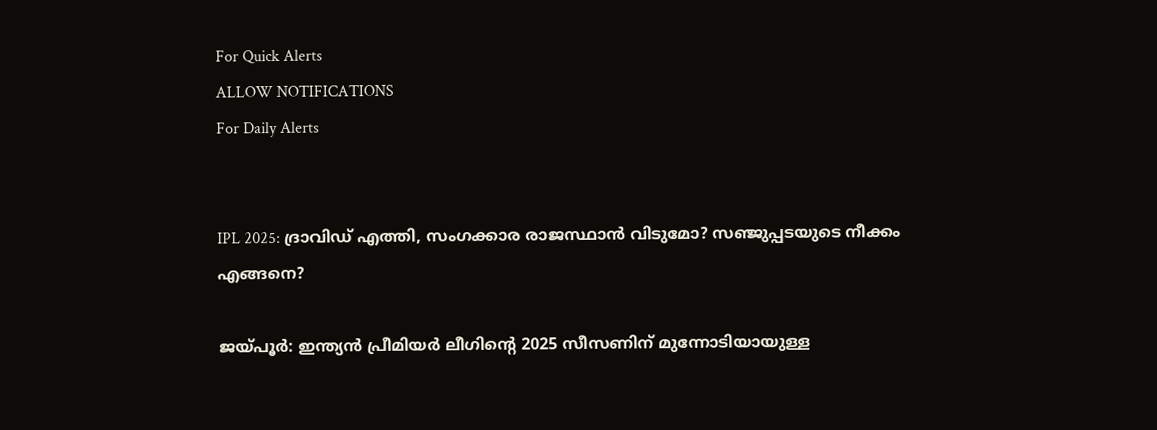For Quick Alerts
ALLOW NOTIFICATIONS
For Daily Alerts


IPL 2025: ദ്രാവിഡ് എത്തി, സംഗക്കാര രാജസ്ഥാന്‍ വിടുമോ? സഞ്ജുപ്പടയുടെ നീക്കം എങ്ങനെ?

ജയ്പൂര്‍: ഇന്ത്യന്‍ പ്രീമിയര്‍ ലീഗിന്റെ 2025 സീസണിന് മുന്നോടിയായുള്ള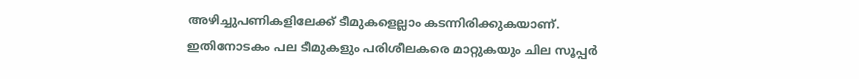അഴിച്ചുപണികളിലേക്ക് ടീമുകളെല്ലാം കടന്നിരിക്കുകയാണ്. ഇതിനോടകം പല ടീമുകളും പരിശീലകരെ മാറ്റുകയും ചില സൂപ്പര്‍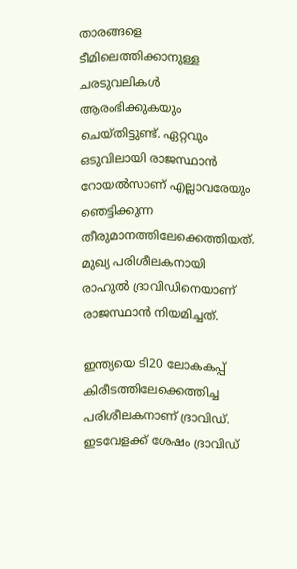താരങ്ങളെ ടീമിലെത്തിക്കാനുള്ള ചരടുവലികള്‍ ആരംഭിക്കുകയും ചെയ്തിട്ടുണ്ട്. ഏറ്റവും ഒടുവിലായി രാജസ്ഥാന്‍ റോയല്‍സാണ് എല്ലാവരേയും ഞെട്ടിക്കുന്ന തീരുമാനത്തിലേക്കെത്തിയത്. മുഖ്യ പരിശീലകനായി രാഹുല്‍ ദ്രാവിഡിനെയാണ് രാജസ്ഥാന്‍ നിയമിച്ചത്.

ഇന്ത്യയെ ടി20 ലോകകപ്പ് കിരീടത്തിലേക്കെത്തിച്ച പരിശീലകനാണ് ദ്രാവിഡ്. ഇടവേളക്ക് ശേഷം ദ്രാവിഡ്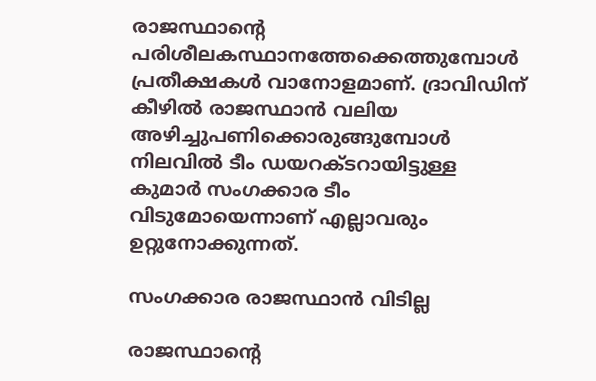രാജസ്ഥാന്റെ പരിശീലകസ്ഥാനത്തേക്കെത്തുമ്പോള്‍ പ്രതീക്ഷകള്‍ വാനോളമാണ്. ദ്രാവിഡിന് കീഴില്‍ രാജസ്ഥാന്‍ വലിയ അഴിച്ചുപണിക്കൊരുങ്ങുമ്പോള്‍ നിലവില്‍ ടീം ഡയറക്ടറായിട്ടുള്ള കുമാര്‍ സംഗക്കാര ടീം വിടുമോയെന്നാണ് എല്ലാവരും ഉറ്റുനോക്കുന്നത്.

സംഗക്കാര രാജസ്ഥാന്‍ വിടില്ല

രാജസ്ഥാന്റെ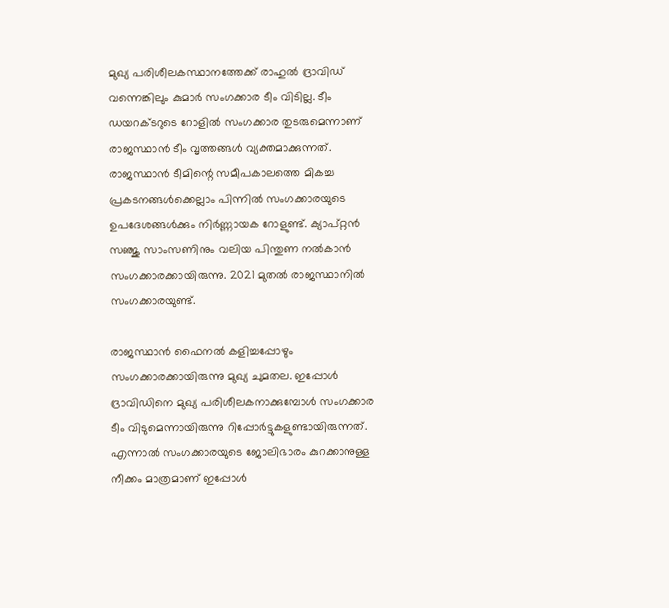മുഖ്യ പരിശീലകസ്ഥാനത്തേക്ക് രാഹുല്‍ ദ്രാവിഡ് വന്നെങ്കിലും കുമാര്‍ സംഗക്കാര ടീം വിടില്ല. ടീം ഡയറക്ടറുടെ റോളില്‍ സംഗക്കാര തുടരുമെന്നാണ് രാജസ്ഥാന്‍ ടീം വൃത്തങ്ങള്‍ വ്യക്തമാക്കുന്നത്. രാജസ്ഥാന്‍ ടീമിന്റെ സമീപകാലത്തെ മികച്ച പ്രകടനങ്ങള്‍ക്കെല്ലാം പിന്നില്‍ സംഗക്കാരയുടെ ഉപദേശങ്ങള്‍ക്കും നിര്‍ണ്ണായക റോളുണ്ട്. ക്യാപ്റ്റന്‍ സഞ്ജു സാംസണിനും വലിയ പിന്തുണ നല്‍കാന്‍ സംഗക്കാരക്കായിരുന്നു. 2021 മുതല്‍ രാജസ്ഥാനില്‍ സംഗക്കാരയുണ്ട്.

രാജസ്ഥാന്‍ ഫൈനല്‍ കളിച്ചപ്പോഴും സംഗക്കാരക്കായിരുന്നു മുഖ്യ ചുമതല. ഇപ്പോള്‍ ദ്രാവിഡിനെ മുഖ്യ പരിശീലകനാക്കുമ്പോള്‍ സംഗക്കാര ടീം വിടുമെന്നായിരുന്നു റിപ്പോര്‍ട്ടുകളുണ്ടായിരുന്നത്. എന്നാല്‍ സംഗക്കാരയുടെ ജോലിഭാരം കുറക്കാനുള്ള നീക്കം മാത്രമാണ് ഇപ്പോള്‍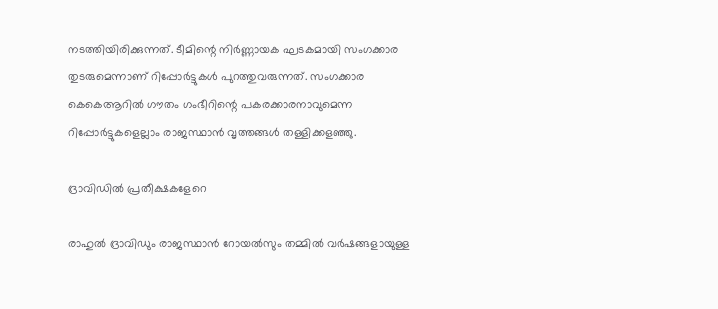നടത്തിയിരിക്കുന്നത്. ടീമിന്റെ നിര്‍ണ്ണായക ഘടകമായി സംഗക്കാര തുടരുമെന്നാണ് റിപ്പോര്‍ട്ടുകള്‍ പുറത്തുവരുന്നത്. സംഗക്കാര കെകെആറില്‍ ഗൗതം ഗംഭീറിന്റെ പകരക്കാരനാവുമെന്ന റിപ്പോര്‍ട്ടുകളെല്ലാം രാജസ്ഥാന്‍ വൃത്തങ്ങള്‍ തള്ളിക്കളഞ്ഞു.

ദ്രാവിഡില്‍ പ്രതീക്ഷകളേറെ

രാഹുല്‍ ദ്രാവിഡും രാജസ്ഥാന്‍ റോയല്‍സും തമ്മില്‍ വര്‍ഷങ്ങളായുള്ള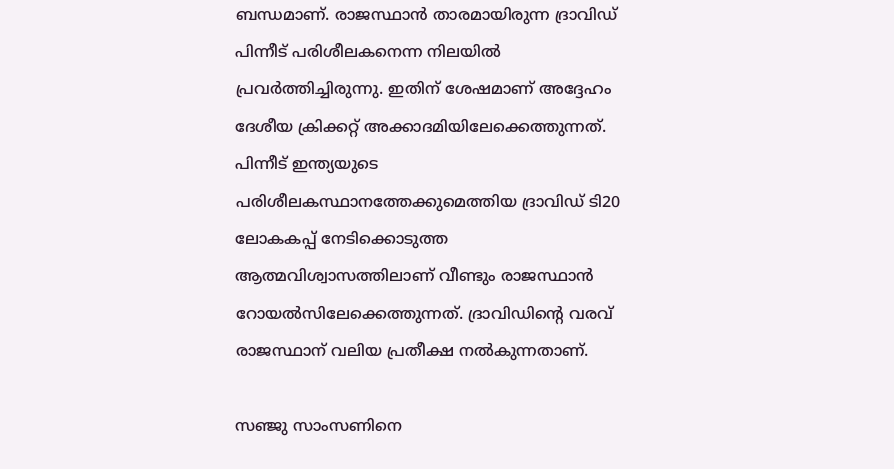ബന്ധമാണ്. രാജസ്ഥാന്‍ താരമായിരുന്ന ദ്രാവിഡ് പിന്നീട് പരിശീലകനെന്ന നിലയില്‍ പ്രവര്‍ത്തിച്ചിരുന്നു. ഇതിന് ശേഷമാണ് അദ്ദേഹം ദേശീയ ക്രിക്കറ്റ് അക്കാദമിയിലേക്കെത്തുന്നത്. പിന്നീട് ഇന്ത്യയുടെ പരിശീലകസ്ഥാനത്തേക്കുമെത്തിയ ദ്രാവിഡ് ടി20 ലോകകപ്പ് നേടിക്കൊടുത്ത ആത്മവിശ്വാസത്തിലാണ് വീണ്ടും രാജസ്ഥാന്‍ റോയല്‍സിലേക്കെത്തുന്നത്. ദ്രാവിഡിന്റെ വരവ് രാജസ്ഥാന് വലിയ പ്രതീക്ഷ നല്‍കുന്നതാണ്.

സഞ്ജു സാംസണിനെ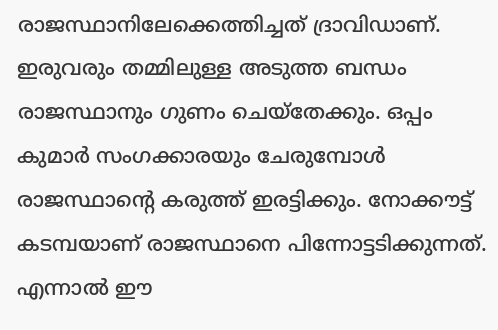രാജസ്ഥാനിലേക്കെത്തിച്ചത് ദ്രാവിഡാണ്. ഇരുവരും തമ്മിലുള്ള അടുത്ത ബന്ധം രാജസ്ഥാനും ഗുണം ചെയ്‌തേക്കും. ഒപ്പം കുമാര്‍ സംഗക്കാരയും ചേരുമ്പോള്‍ രാജസ്ഥാന്റെ കരുത്ത് ഇരട്ടിക്കും. നോക്കൗട്ട് കടമ്പയാണ് രാജസ്ഥാനെ പിന്നോട്ടടിക്കുന്നത്. എന്നാല്‍ ഈ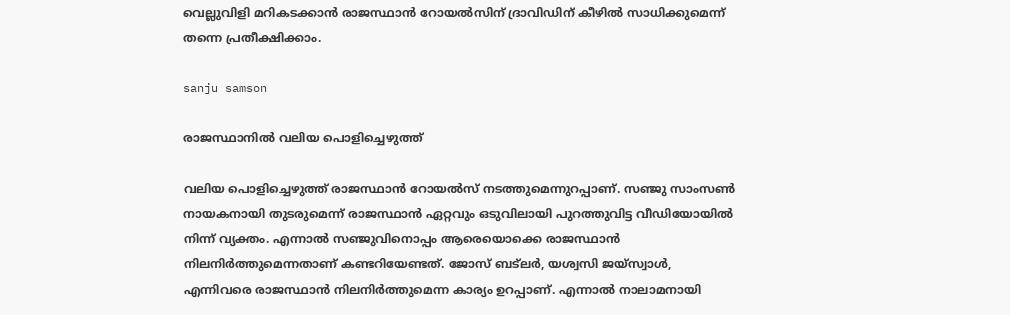വെല്ലുവിളി മറികടക്കാന്‍ രാജസ്ഥാന്‍ റോയല്‍സിന് ദ്രാവിഡിന് കീഴില്‍ സാധിക്കുമെന്ന് തന്നെ പ്രതീക്ഷിക്കാം.

sanju samson

രാജസ്ഥാനില്‍ വലിയ പൊളിച്ചെഴുത്ത്

വലിയ പൊളിച്ചെഴുത്ത് രാജസ്ഥാന്‍ റോയല്‍സ് നടത്തുമെന്നുറപ്പാണ്. സഞ്ജു സാംസണ്‍ നായകനായി തുടരുമെന്ന് രാജസ്ഥാന്‍ ഏറ്റവും ഒടുവിലായി പുറത്തുവിട്ട വീഡിയോയില്‍ നിന്ന് വ്യക്തം. എന്നാല്‍ സഞ്ജുവിനൊപ്പം ആരെയൊക്കെ രാജസ്ഥാന്‍ നിലനിര്‍ത്തുമെന്നതാണ് കണ്ടറിയേണ്ടത്. ജോസ് ബട്‌ലര്‍, യശ്വസി ജയ്‌സ്വാള്‍, എന്നിവരെ രാജസ്ഥാന്‍ നിലനിര്‍ത്തുമെന്ന കാര്യം ഉറപ്പാണ്. എന്നാല്‍ നാലാമനായി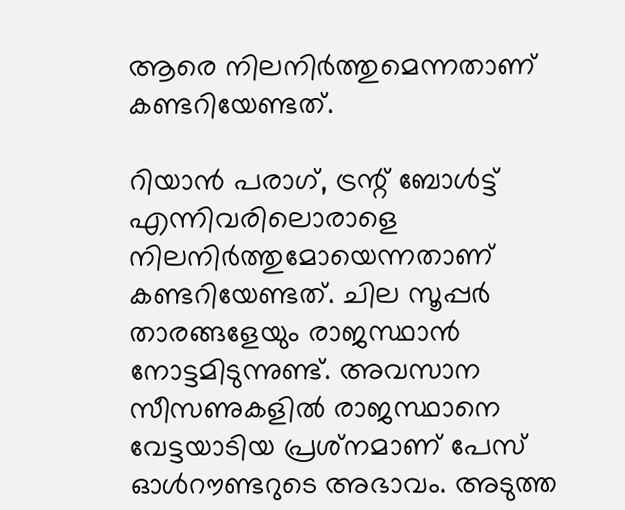ആരെ നിലനിര്‍ത്തുമെന്നതാണ് കണ്ടറിയേണ്ടത്.

റിയാന്‍ പരാഗ്, ട്രന്റ് ബോള്‍ട്ട് എന്നിവരിലൊരാളെ നിലനിര്‍ത്തുമോയെന്നതാണ് കണ്ടറിയേണ്ടത്. ചില സൂപ്പര്‍ താരങ്ങളേയും രാജസ്ഥാന്‍ നോട്ടമിടുന്നുണ്ട്. അവസാന സീസണുകളില്‍ രാജസ്ഥാനെ വേട്ടയാടിയ പ്രശ്‌നമാണ് പേസ് ഓള്‍റൗണ്ടറുടെ അഭാവം. അടുത്ത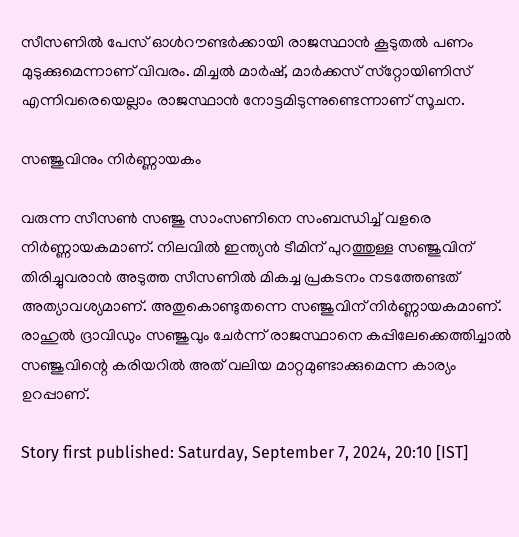സീസണില്‍ പേസ് ഓള്‍റൗണ്ടര്‍ക്കായി രാജസ്ഥാന്‍ കൂടുതല്‍ പണം മുടുക്കുമെന്നാണ് വിവരം. മിച്ചല്‍ മാര്‍ഷ്, മാര്‍ക്കസ് സ്‌റ്റോയിണിസ് എന്നിവരെയെല്ലാം രാജസ്ഥാന്‍ നോട്ടമിടുന്നുണ്ടെന്നാണ് സൂചന.

സഞ്ജുവിനും നിര്‍ണ്ണായകം

വരുന്ന സീസണ്‍ സഞ്ജു സാംസണിനെ സംബന്ധിച്ച് വളരെ നിര്‍ണ്ണായകമാണ്. നിലവില്‍ ഇന്ത്യന്‍ ടീമിന് പുറത്തുള്ള സഞ്ജുവിന് തിരിച്ചുവരാന്‍ അടുത്ത സീസണില്‍ മികച്ച പ്രകടനം നടത്തേണ്ടത് അത്യാവശ്യമാണ്. അതുകൊണ്ടുതന്നെ സഞ്ജുവിന് നിര്‍ണ്ണായകമാണ്. രാഹുല്‍ ദ്രാവിഡും സഞ്ജുവും ചേര്‍ന്ന് രാജസ്ഥാനെ കപ്പിലേക്കെത്തിച്ചാല്‍ സഞ്ജുവിന്റെ കരിയറില്‍ അത് വലിയ മാറ്റമുണ്ടാക്കുമെന്ന കാര്യം ഉറപ്പാണ്.

Story first published: Saturday, September 7, 2024, 20:10 [IST]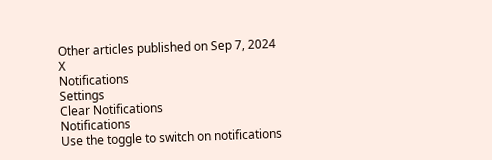Other articles published on Sep 7, 2024
X
Notifications
Settings
Clear Notifications
Notifications
Use the toggle to switch on notifications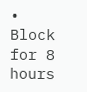• Block for 8 hours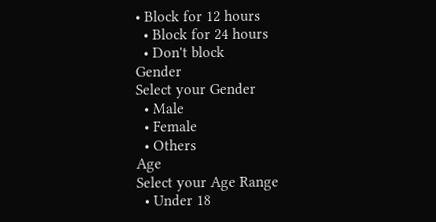• Block for 12 hours
  • Block for 24 hours
  • Don't block
Gender
Select your Gender
  • Male
  • Female
  • Others
Age
Select your Age Range
  • Under 18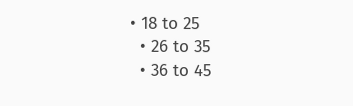• 18 to 25
  • 26 to 35
  • 36 to 45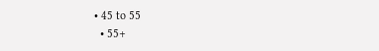• 45 to 55
  • 55+